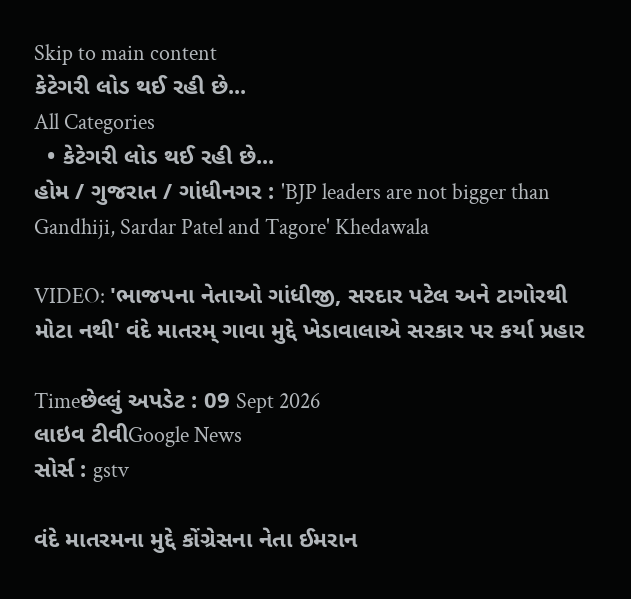Skip to main content
કેટેગરી લોડ થઈ રહી છે...
All Categories
  • કેટેગરી લોડ થઈ રહી છે...
હોમ / ગુજરાત / ગાંધીનગર : 'BJP leaders are not bigger than Gandhiji, Sardar Patel and Tagore' Khedawala

VIDEO: 'ભાજપના નેતાઓ ગાંધીજી, સરદાર પટેલ અને ટાગોરથી મોટા નથી' વંદે માતરમ્ ગાવા મુદ્દે ખેડાવાલાએ સરકાર પર કર્યા પ્રહાર

Timeછેલ્લું અપડેટ : 09 Sept 2026
લાઇવ ટીવીGoogle News
સોર્સ : gstv

વંદે માતરમના મુદ્દે કોંગ્રેસના નેતા ઈમરાન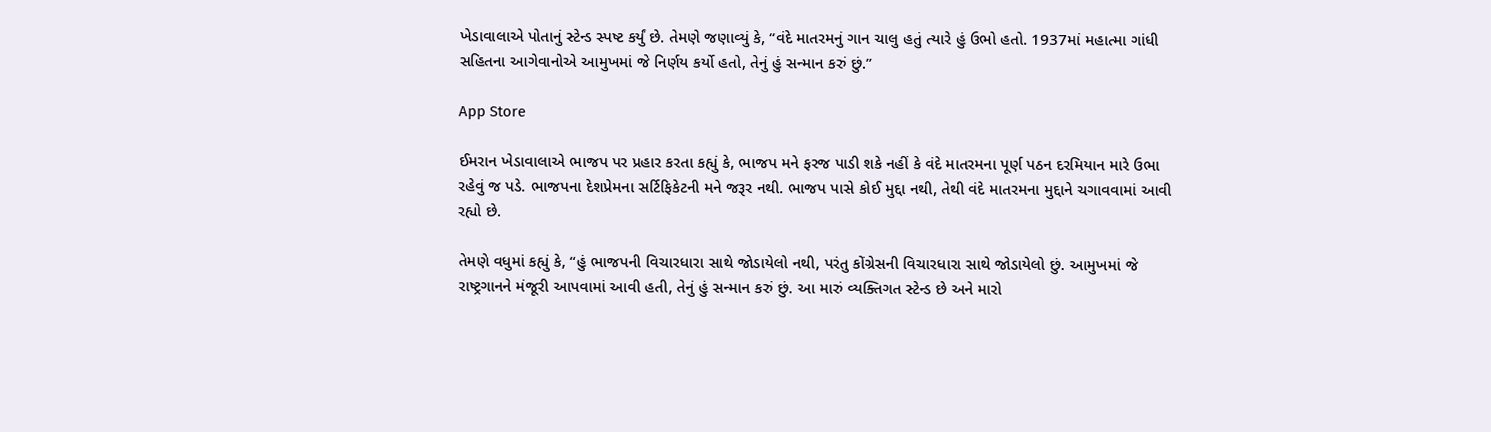ખેડાવાલાએ પોતાનું સ્ટેન્ડ સ્પષ્ટ કર્યું છે. તેમણે જણાવ્યું કે, “વંદે માતરમનું ગાન ચાલુ હતું ત્યારે હું ઉભો હતો. 1937માં મહાત્મા ગાંધી સહિતના આગેવાનોએ આમુખમાં જે નિર્ણય કર્યો હતો, તેનું હું સન્માન કરું છું.”

App Store

ઈમરાન ખેડાવાલાએ ભાજપ પર પ્રહાર કરતા કહ્યું કે, ભાજપ મને ફરજ પાડી શકે નહીં કે વંદે માતરમના પૂર્ણ પઠન દરમિયાન મારે ઉભા રહેવું જ પડે. ભાજપના દેશપ્રેમના સર્ટિફિકેટની મને જરૂર નથી. ભાજપ પાસે કોઈ મુદ્દા નથી, તેથી વંદે માતરમના મુદ્દાને ચગાવવામાં આવી રહ્યો છે.

તેમણે વધુમાં કહ્યું કે, “હું ભાજપની વિચારધારા સાથે જોડાયેલો નથી, પરંતુ કોંગ્રેસની વિચારધારા સાથે જોડાયેલો છું. આમુખમાં જે રાષ્ટ્રગાનને મંજૂરી આપવામાં આવી હતી, તેનું હું સન્માન કરું છું. આ મારું વ્યક્તિગત સ્ટેન્ડ છે અને મારો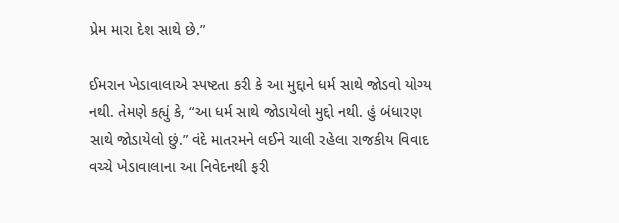પ્રેમ મારા દેશ સાથે છે.”

ઈમરાન ખેડાવાલાએ સ્પષ્ટતા કરી કે આ મુદ્દાને ધર્મ સાથે જોડવો યોગ્ય નથી. તેમણે કહ્યું કે, “આ ધર્મ સાથે જોડાયેલો મુદ્દો નથી. હું બંધારણ સાથે જોડાયેલો છું.” વંદે માતરમને લઈને ચાલી રહેલા રાજકીય વિવાદ વચ્ચે ખેડાવાલાના આ નિવેદનથી ફરી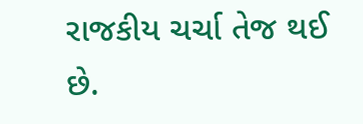રાજકીય ચર્ચા તેજ થઈ છે.